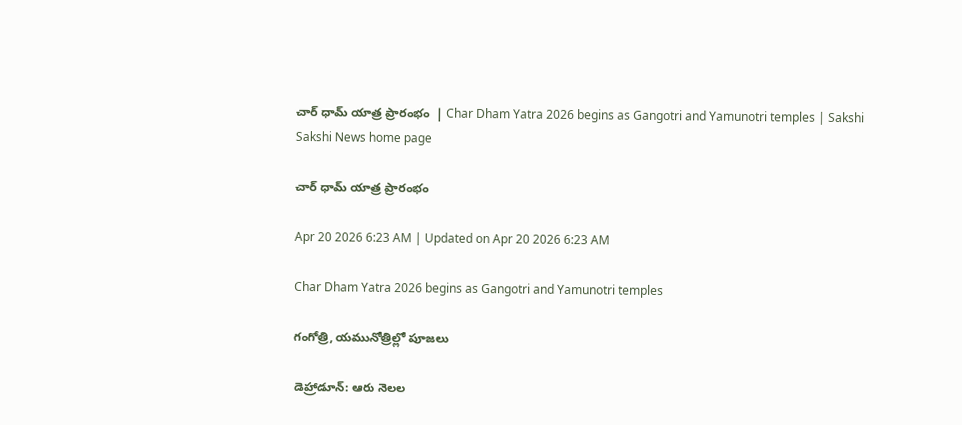చార్‌ ధామ్‌ యాత్ర ప్రారంభం  | Char Dham Yatra 2026 begins as Gangotri and Yamunotri temples | Sakshi
Sakshi News home page

చార్‌ ధామ్‌ యాత్ర ప్రారంభం

Apr 20 2026 6:23 AM | Updated on Apr 20 2026 6:23 AM

Char Dham Yatra 2026 begins as Gangotri and Yamunotri temples

గంగోత్రి, యమునోత్రిల్లో పూజలు

డెహ్రాడూన్‌: ఆరు నెలల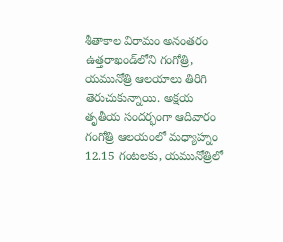శీతాకాల విరామం అనంతరం ఉత్తరాఖండ్‌లోని గంగోత్రి, యమునోత్రి ఆలయాలు తిరిగి తెరుచుకున్నాయి. అక్షయ తృతీయ సందర్భంగా ఆదివారం గంగోత్రి ఆలయంలో మధ్యాహ్నం 12.15 గంటలకు, యమునోత్రిలో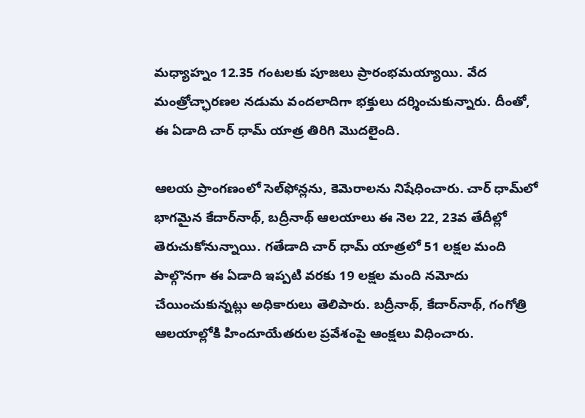మధ్యాహ్నం 12.35 గంటలకు పూజలు ప్రారంభమయ్యాయి. వేద మంత్రోచ్ఛారణల నడుమ వందలాదిగా భక్తులు దర్శించుకున్నారు. దీంతో, ఈ ఏడాది చార్‌ ధామ్‌ యాత్ర తిరిగి మొదలైంది.

ఆలయ ప్రాంగణంలో సెల్‌ఫోన్లను, కెమెరాలను నిషేధించారు. చార్‌ ధామ్‌లో భాగమైన కేదార్‌నాథ్, బద్రీనాథ్‌ ఆలయాలు ఈ నెల 22, 23వ తేదీల్లో తెరుచుకోనున్నాయి. గతేడాది చార్‌ ధామ్‌ యాత్రలో 51 లక్షల మంది పాల్గొనగా ఈ ఏడాది ఇప్పటి వరకు 19 లక్షల మంది నమోదు చేయించుకున్నట్లు అధికారులు తెలిపారు. బద్రీనాథ్, కేదార్‌నాథ్, గంగోత్రి ఆలయాల్లోకి హిందూయేతరుల ప్రవేశంపై ఆంక్షలు విధించారు.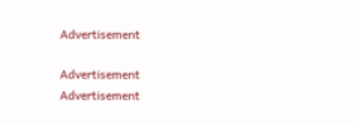Advertisement

Advertisement
Advertisement